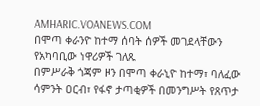AMHARIC.VOANEWS.COM
በሞጣ ቀራንዮ ከተማ ሰባት ሰዎች መገደላቸውን የአካባቢው ነዋሪዎች ገለጹ
በምሥራቅ ጎጃም ዞን በሞጣ ቀራኒዮ ከተማ፣ ባለፈው ሳምንት ዐርብ፣ የፋኖ ታጣቂዎች በመንግሥት የጸጥታ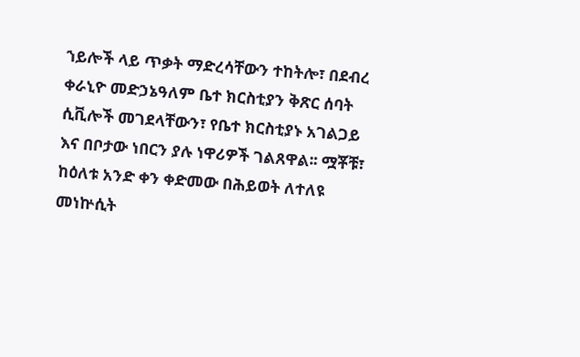ኀይሎች ላይ ጥቃት ማድረሳቸውን ተከትሎ፣ በደብረ ቀራኒዮ መድኃኔዓለም ቤተ ክርስቲያን ቅጽር ሰባት ሲቪሎች መገደላቸውን፣ የቤተ ክርስቲያኑ አገልጋይ እና በቦታው ነበርን ያሉ ነዋሪዎች ገልጸዋል፡፡ ሟቾቹ፣ ከዕለቱ አንድ ቀን ቀድመው በሕይወት ለተለዩ መነኵሲት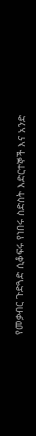የመቃብር ጉድጓድ ሲቆፍሩ የነበሩ ስድስት እድርተኞች እና አንድ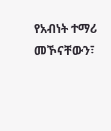የአብነት ተማሪ መኾናቸውን፣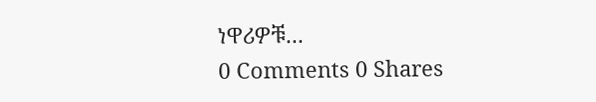ነዋሪዎቹ...
0 Comments 0 Shares